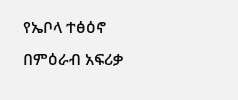የኤቦላ ተፅዕኖ በምዕራብ አፍሪቃ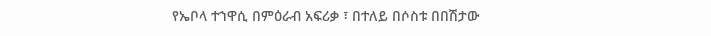የኤቦላ ተኀዋሲ በምዕራብ አፍሪቃ ፣ በተለይ በሶስቱ በበሽታው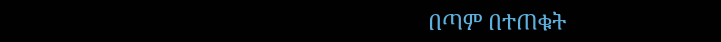በጣም በተጠቁት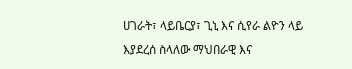ሀገራት፣ ላይቤርያ፣ ጊኒ እና ሲየራ ልዮን ላይ እያደረሰ ስላለው ማህበራዊ እና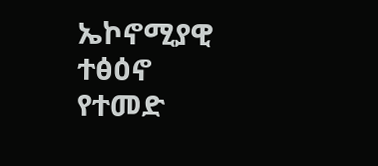ኤኮኖሚያዊ ተፅዕኖ የተመድ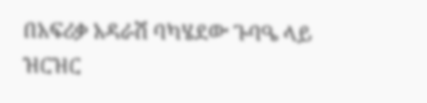በአፍሪቃ አዳራሽ ባካሄደው ጉባዔ ላይ ዝርዝር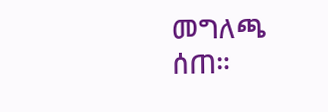መግለጫ ሰጠ።